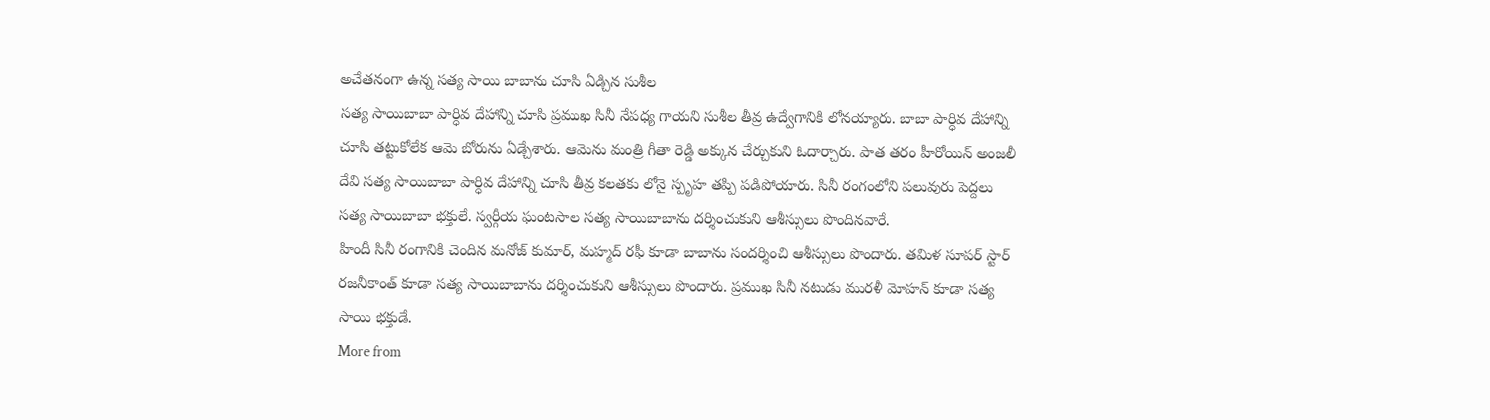అచేతనంగా ఉన్న సత్య సాయి బాబాను చూసి ఏడ్చిన సుశీల
సత్య సాయిబాబా పార్ధివ దేహాన్ని చూసి ప్రముఖ సినీ నేపధ్య గాయని సుశీల తీవ్ర ఉద్వేగానికి లోనయ్యారు. బాబా పార్ధివ దేహాన్ని చూసి తట్టుకోలేక ఆమె బోరును ఏడ్చేశారు. ఆమెను మంత్రి గీతా రెడ్డి అక్కున చేర్చుకుని ఓదార్చారు. పాత తరం హీరోయిన్ అంజలీ దేవి సత్య సాయిబాబా పార్ధివ దేహాన్ని చూసి తీవ్ర కలతకు లోనై స్పృహ తప్పి పడిపోయారు. సినీ రంగంలోని పలువురు పెద్దలు సత్య సాయిబాబా భక్తులే. స్వర్గీయ ఘంటసాల సత్య సాయిబాబాను దర్శించుకుని ఆశీస్సులు పొందినవారే.
హిందీ సినీ రంగానికి చెందిన మనోజ్ కుమార్, మహ్మద్ రఫీ కూడా బాబాను సందర్శించి ఆశీస్సులు పొందారు. తమిళ సూపర్ స్టార్ రజనీకాంత్ కూడా సత్య సాయిబాబాను దర్శించుకుని ఆశీస్సులు పొందారు. ప్రముఖ సినీ నటుడు మురళీ మోహన్ కూడా సత్య సాయి భక్తుడే.
More from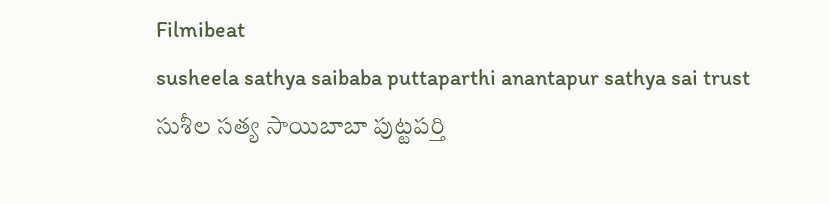Filmibeat
susheela sathya saibaba puttaparthi anantapur sathya sai trust సుశీల సత్య సాయిబాబా పుట్టపర్తి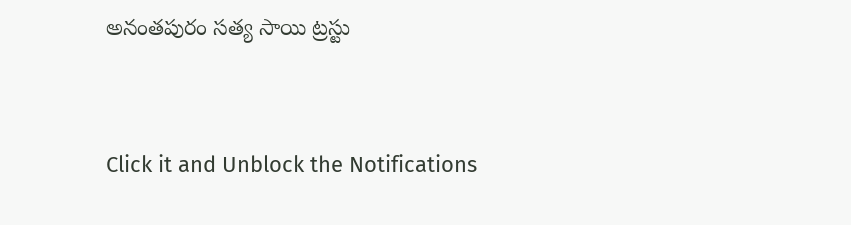అనంతపురం సత్య సాయి ట్రస్టు


Click it and Unblock the Notifications